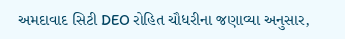અમદાવાદ સિટી DEO રોહિત ચૌધરીના જણાવ્યા અનુસાર,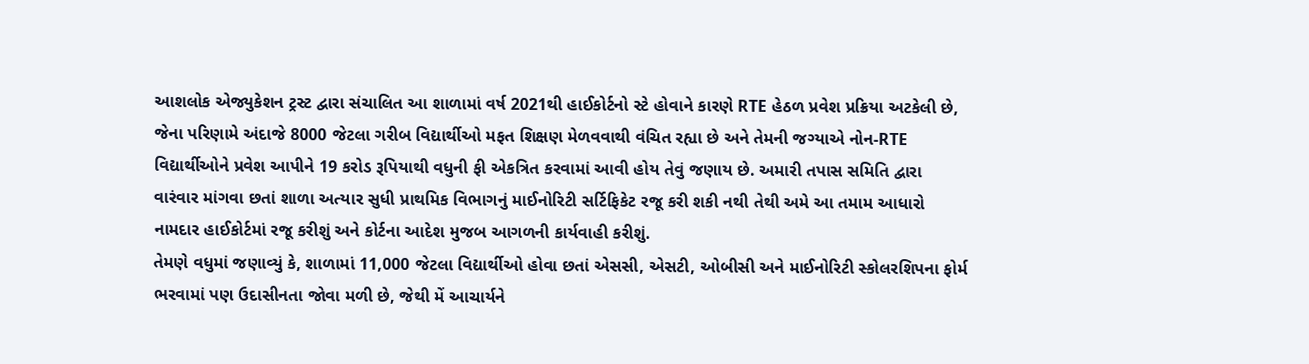આશલોક એજ્યુકેશન ટ્રસ્ટ દ્વારા સંચાલિત આ શાળામાં વર્ષ 2021થી હાઈકોર્ટનો સ્ટે હોવાને કારણે RTE હેઠળ પ્રવેશ પ્રક્રિયા અટકેલી છે, જેના પરિણામે અંદાજે 8000 જેટલા ગરીબ વિદ્યાર્થીઓ મફત શિક્ષણ મેળવવાથી વંચિત રહ્યા છે અને તેમની જગ્યાએ નોન-RTE વિદ્યાર્થીઓને પ્રવેશ આપીને 19 કરોડ રૂપિયાથી વધુની ફી એકત્રિત કરવામાં આવી હોય તેવું જણાય છે. અમારી તપાસ સમિતિ દ્વારા વારંવાર માંગવા છતાં શાળા અત્યાર સુધી પ્રાથમિક વિભાગનું માઈનોરિટી સર્ટિફિકેટ રજૂ કરી શકી નથી તેથી અમે આ તમામ આધારો નામદાર હાઈકોર્ટમાં રજૂ કરીશું અને કોર્ટના આદેશ મુજબ આગળની કાર્યવાહી કરીશું.
તેમણે વધુમાં જણાવ્યું કે, શાળામાં 11,000 જેટલા વિદ્યાર્થીઓ હોવા છતાં એસસી, એસટી, ઓબીસી અને માઈનોરિટી સ્કોલરશિપના ફોર્મ ભરવામાં પણ ઉદાસીનતા જોવા મળી છે, જેથી મેં આચાર્યને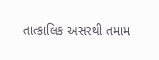તાત્કાલિક અસરથી તમામ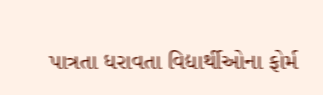પાત્રતા ધરાવતા વિદ્યાર્થીઓના ફોર્મ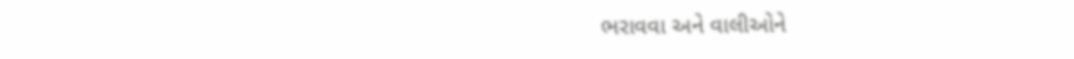ભરાવવા અને વાલીઓને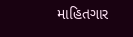માહિતગાર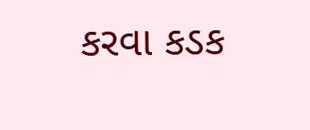કરવા કડક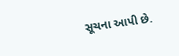સૂચના આપી છે.